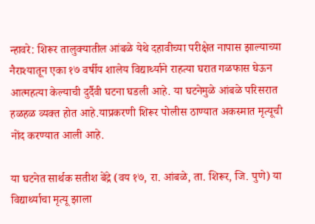न्हावरे: शिरूर तालुक्यातील आंबळे येथे दहावीच्या परीक्षेत नापास झाल्याच्या नैराश्यातून एका १७ वर्षीय शालेय विद्यार्थ्याने राहत्या घरात गळफास घेऊन आत्महत्या केल्याची दुर्दैवी घटना घडली आहे. या घटनेमुळे आंबळे परिसरात हळहळ व्यक्त होत आहे.याप्रकरणी शिरूर पोलीस ठाण्यात अकस्मात मृत्यूची नोंद करण्यात आली आहे.

या घटनेत सार्थक सतीश बेंद्रे (वय १७, रा. आंबळे, ता. शिरूर, जि. पुणे) या विद्यार्थ्याचा मृत्यू झाला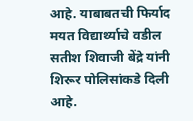आहे. याबाबतची फिर्याद मयत विद्यार्थ्याचे वडील सतीश शिवाजी बेंद्रे यांनी शिरूर पोलिसांकडे दिली आहे.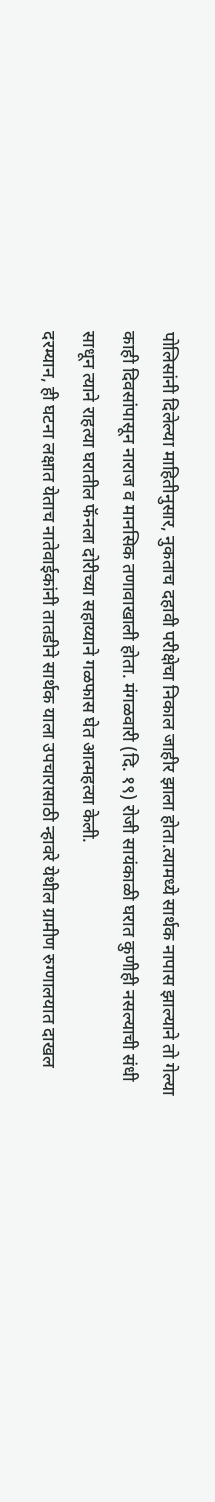पोलिसांनी दिलेल्या माहितीनुसार, नुकताच दहावी परीक्षेचा निकाल जाहीर झाला होता.त्यामध्ये सार्थक नापास झाल्याने तो गेल्या काही दिवसांपासून नाराज व मानसिक तणावाखाली होता. मंगळवारी (दि. १९) रोजी सायंकाळी घरात कुणीही नसल्याची संधी साधून त्याने राहत्या घरातील फॅनला दोरीच्या सहाय्याने गळफास घेत आत्महत्या केली.
दरम्यान, ही घटना लक्षात येताच नातेवाईकांनी तातडीने सार्थक याला उपचारासाठी न्हावरे येथील ग्रामीण रुग्णालयात दाखल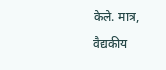केले. मात्र, वैद्यकीय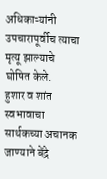अधिकाऱ्यांनी उपचारापूर्वीच त्याचा मृत्यू झाल्याचे घोषित केले.
हुशार व शांत स्वभावाचा सार्थकच्या अचानक जाण्याने बेंद्रे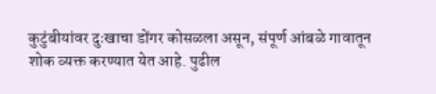कुटुंबीयांवर दुःखाचा डोंगर कोसळला असून, संपूर्ण आंबळे गावातून शोक व्यक्त करण्यात येत आहे. पुढील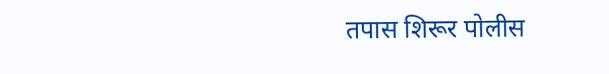तपास शिरूर पोलीस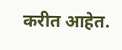करीत आहेत.